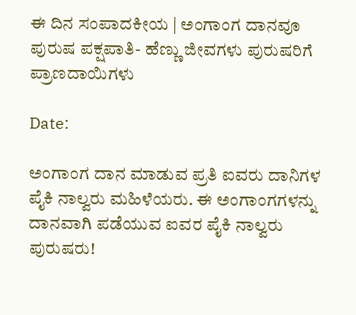ಈ ದಿನ ಸಂಪಾದಕೀಯ | ಅಂಗಾಂಗ ದಾನವೂ ಪುರುಷ ಪಕ್ಷಪಾತಿ- ಹೆಣ್ಣು ಜೀವಗಳು ಪುರುಷರಿಗೆ ಪ್ರಾಣದಾಯಿಗಳು

Date:

ಅಂಗಾಂಗ ದಾನ ಮಾಡುವ ಪ್ರತಿ ಐವರು ದಾನಿಗಳ ಪೈಕಿ ನಾಲ್ವರು ಮಹಿಳೆಯರು. ಈ ಅಂಗಾಂಗಗಳನ್ನು ದಾನವಾಗಿ ಪಡೆಯುವ ಐವರ ಪೈಕಿ ನಾಲ್ವರು ಪುರುಷರು!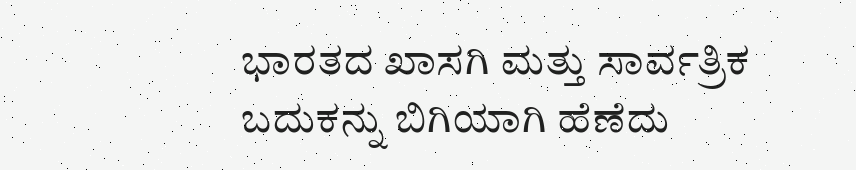ಭಾರತದ ಖಾಸಗಿ ಮತ್ತು ಸಾರ್ವತ್ರಿಕ ಬದುಕನ್ನು ಬಿಗಿಯಾಗಿ ಹೆಣೆದು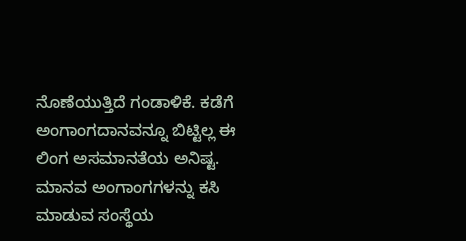ನೊಣೆಯುತ್ತಿದೆ ಗಂಡಾಳಿಕೆ. ಕಡೆಗೆ ಅಂಗಾಂಗದಾನವನ್ನೂ ಬಿಟ್ಟಿಲ್ಲ ಈ ಲಿಂಗ ಅಸಮಾನತೆಯ ಅನಿಷ್ಟ. ಮಾನವ ಅಂಗಾಂಗಗಳನ್ನು ಕಸಿ ಮಾಡುವ ಸಂಸ್ಥೆಯ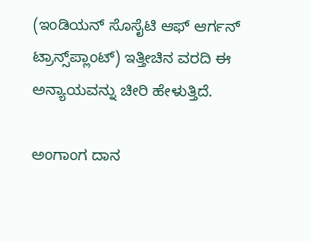(ಇಂಡಿಯನ್‌ ಸೊಸೈಟಿ ಆಫ್‌ ಆರ್ಗನ್‌ ಟ್ರಾನ್ಸ್‌ಪ್ಲಾಂಟ್) ಇತ್ತೀಚಿನ ವರದಿ ಈ ಅನ್ಯಾಯವನ್ನು ಚೀರಿ ಹೇಳುತ್ತಿದೆ.

ಅಂಗಾಂಗ ದಾನ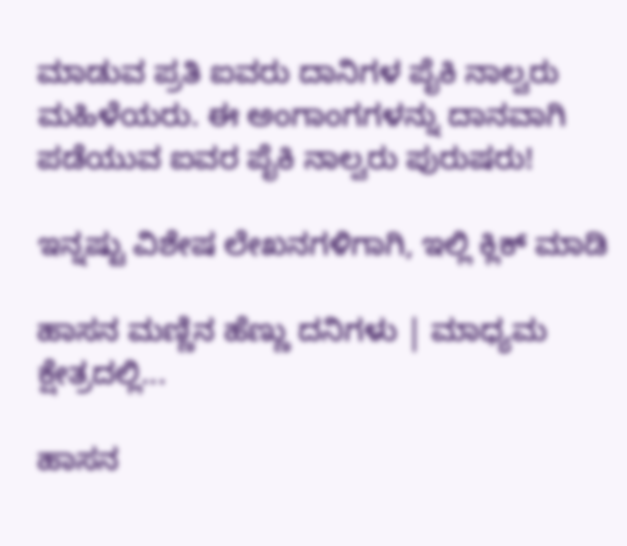ಮಾಡುವ ಪ್ರತಿ ಐವರು ದಾನಿಗಳ ಪೈಕಿ ನಾಲ್ವರು ಮಹಿಳೆಯರು. ಈ ಅಂಗಾಂಗಗಳನ್ನು ದಾನವಾಗಿ ಪಡೆಯುವ ಐವರ ಪೈಕಿ ನಾಲ್ವರು ಪುರುಷರು!

ಇನ್ನಷ್ಟು ವಿಶೇಷ ಲೇಖನಗಳಿಗಾಗಿ, ಇಲ್ಲಿ ಕ್ಲಿಕ್ ಮಾಡಿ

ಹಾಸನ ಮಣ್ಣಿನ ಹೆಣ್ಣು ದನಿಗಳು | ಮಾಧ್ಯಮ ಕ್ಷೇತ್ರದಲ್ಲಿ...

ಹಾಸನ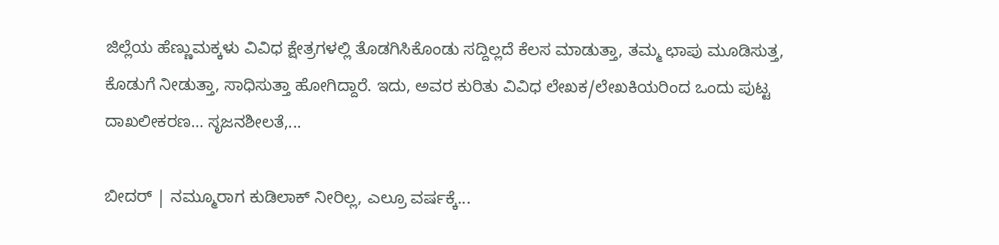ಜಿಲ್ಲೆಯ ಹೆಣ್ಣುಮಕ್ಕಳು ವಿವಿಧ ಕ್ಷೇತ್ರಗಳಲ್ಲಿ ತೊಡಗಿಸಿಕೊಂಡು ಸದ್ದಿಲ್ಲದೆ ಕೆಲಸ ಮಾಡುತ್ತಾ, ತಮ್ಮ ಛಾಪು ಮೂಡಿಸುತ್ತ, ಕೊಡುಗೆ ನೀಡುತ್ತಾ, ಸಾಧಿಸುತ್ತಾ ಹೋಗಿದ್ದಾರೆ. ಇದು, ಅವರ ಕುರಿತು ವಿವಿಧ ಲೇಖಕ/ಲೇಖಕಿಯರಿಂದ ಒಂದು ಪುಟ್ಟ ದಾಖಲೀಕರಣ… ಸೃಜನಶೀಲತೆ,...

ಬೀದರ್ | ನಮ್ಮೂರಾಗ ಕುಡಿಲಾಕ್ ನೀರಿಲ್ಲ, ಎಲ್ರೂ ವರ್ಷಕ್ಕೆ...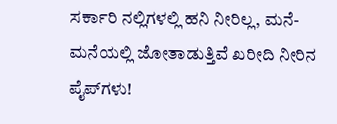ಸರ್ಕಾರಿ ನಲ್ಲಿಗಳಲ್ಲಿ ಹನಿ ನೀರಿಲ್ಲ, ಮನೆ-ಮನೆಯಲ್ಲಿ ಜೋತಾಡುತ್ತಿವೆ ಖರೀದಿ ನೀರಿನ ಪೈಪ್‌ಗಳು!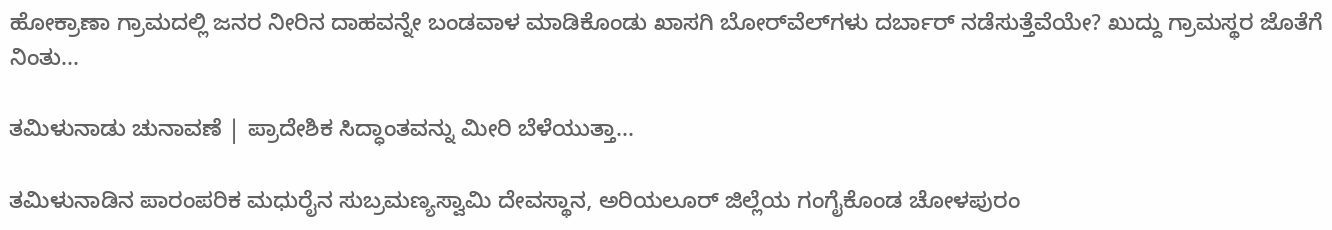ಹೋಕ್ರಾಣಾ ಗ್ರಾಮದಲ್ಲಿ ಜನರ ನೀರಿನ ದಾಹವನ್ನೇ ಬಂಡವಾಳ ಮಾಡಿಕೊಂಡು ಖಾಸಗಿ ಬೋರ್‌ವೆಲ್‌ಗಳು ದರ್ಬಾರ್‌ ನಡೆಸುತ್ತೆವೆಯೇ? ಖುದ್ದು ಗ್ರಾಮಸ್ಥರ ಜೊತೆಗೆ ನಿಂತು...

ತಮಿಳುನಾಡು ಚುನಾವಣೆ | ಪ್ರಾದೇಶಿಕ ಸಿದ್ಧಾಂತವನ್ನು ಮೀರಿ ಬೆಳೆಯುತ್ತಾ...

ತಮಿಳುನಾಡಿನ ಪಾರಂಪರಿಕ ಮಧುರೈನ ಸುಬ್ರಮಣ್ಯಸ್ವಾಮಿ ದೇವಸ್ಥಾನ, ಅರಿಯಲೂರ್ ಜಿಲ್ಲೆಯ ಗಂಗೈಕೊಂಡ ಚೋಳಪುರಂ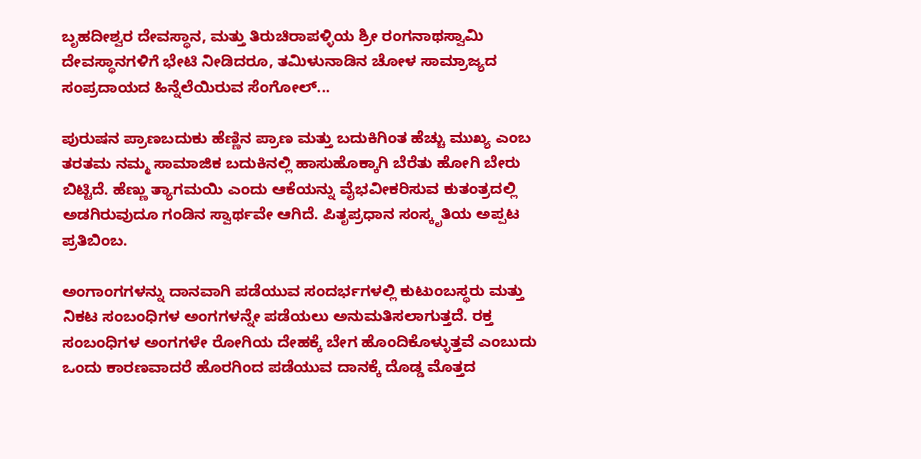ಬೃಹದೀಶ್ವರ ದೇವಸ್ಥಾನ, ಮತ್ತು ತಿರುಚಿರಾಪಳ್ಳಿಯ ಶ್ರೀ ರಂಗನಾಥಸ್ವಾಮಿ ದೇವಸ್ಥಾನಗಳಿಗೆ ಭೇಟಿ ನೀಡಿದರೂ, ತಮಿಳುನಾಡಿನ ಚೋಳ ಸಾಮ್ರಾಜ್ಯದ ಸಂಪ್ರದಾಯದ ಹಿನ್ನೆಲೆಯಿರುವ ಸೆಂಗೋಲ್...

ಪುರುಷನ ಪ್ರಾಣಬದುಕು ಹೆಣ್ಣಿನ ಪ್ರಾಣ ಮತ್ತು ಬದುಕಿಗಿಂತ ಹೆಚ್ಚು ಮುಖ್ಯ ಎಂಬ ತರತಮ ನಮ್ಮ ಸಾಮಾಜಿಕ ಬದುಕಿನಲ್ಲಿ ಹಾಸುಹೊಕ್ಕಾಗಿ ಬೆರೆತು ಹೋಗಿ ಬೇರು ಬಿಟ್ಟಿದೆ. ಹೆಣ್ಣು ತ್ಯಾಗಮಯಿ ಎಂದು ಆಕೆಯನ್ನು ವೈಭವೀಕರಿಸುವ ಕುತಂತ್ರದಲ್ಲಿ ಅಡಗಿರುವುದೂ ಗಂಡಿನ ಸ್ವಾರ್ಥವೇ ಆಗಿದೆ. ಪಿತೃಪ್ರಧಾನ ಸಂಸ್ಕೃತಿಯ ಅಪ್ಪಟ ಪ್ರತಿಬಿಂಬ.

ಅಂಗಾಂಗಗಳನ್ನು ದಾನವಾಗಿ ಪಡೆಯುವ ಸಂದರ್ಭಗಳಲ್ಲಿ ಕುಟುಂಬಸ್ಥರು ಮತ್ತು ನಿಕಟ ಸಂಬಂಧಿಗಳ ಅಂಗಗಳನ್ನೇ ಪಡೆಯಲು ಅನುಮತಿಸಲಾಗುತ್ತದೆ. ರಕ್ತ ಸಂಬಂಧಿಗಳ ಅಂಗಗಳೇ ರೋಗಿಯ ದೇಹಕ್ಕೆ ಬೇಗ ಹೊಂದಿಕೊಳ್ಳುತ್ತವೆ ಎಂಬುದು ಒಂದು ಕಾರಣವಾದರೆ ಹೊರಗಿಂದ ಪಡೆಯುವ ದಾನಕ್ಕೆ ದೊಡ್ಡ ಮೊತ್ತದ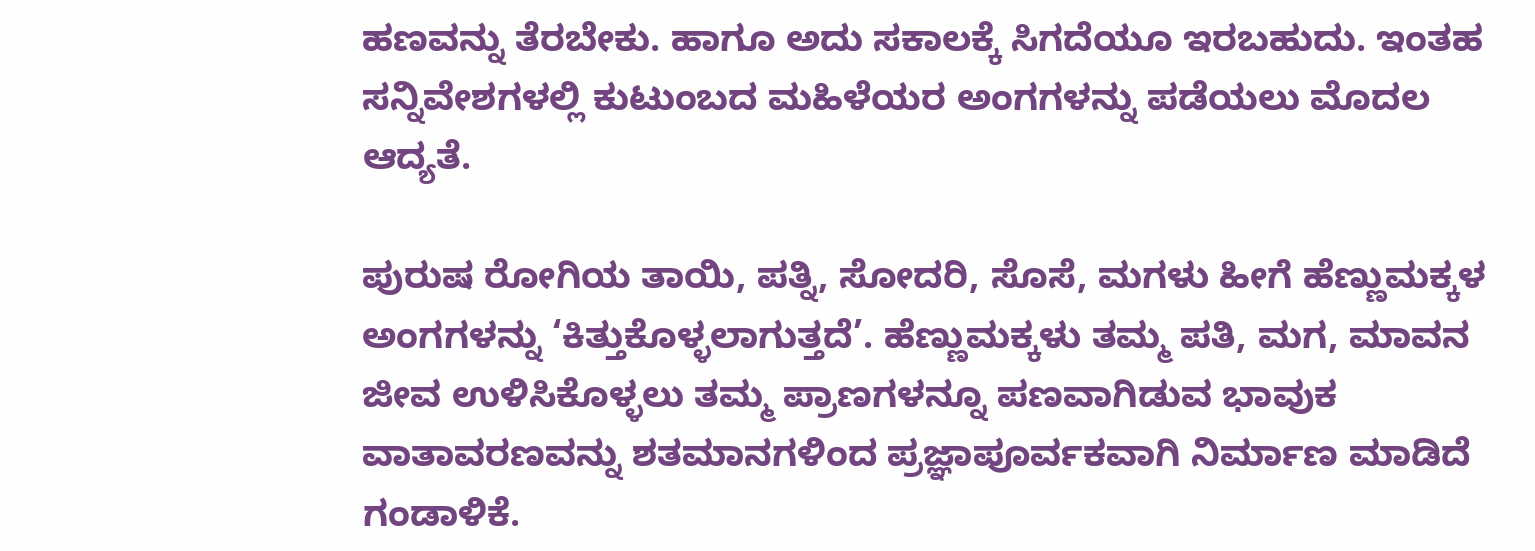ಹಣವನ್ನು ತೆರಬೇಕು. ಹಾಗೂ ಅದು ಸಕಾಲಕ್ಕೆ ಸಿಗದೆಯೂ ಇರಬಹುದು. ಇಂತಹ ಸನ್ನಿವೇಶಗಳಲ್ಲಿ ಕುಟುಂಬದ ಮಹಿಳೆಯರ ಅಂಗಗಳನ್ನು ಪಡೆಯಲು ಮೊದಲ ಆದ್ಯತೆ.

ಪುರುಷ ರೋಗಿಯ ತಾಯಿ, ಪತ್ನಿ, ಸೋದರಿ, ಸೊಸೆ, ಮಗಳು ಹೀಗೆ ಹೆಣ್ಣುಮಕ್ಕಳ ಅಂಗಗಳನ್ನು ‘ಕಿತ್ತುಕೊಳ್ಳಲಾಗುತ್ತದೆ’. ಹೆಣ್ಣುಮಕ್ಕಳು ತಮ್ಮ ಪತಿ, ಮಗ, ಮಾವನ ಜೀವ ಉಳಿಸಿಕೊಳ್ಳಲು ತಮ್ಮ ಪ್ರಾಣಗಳನ್ನೂ ಪಣವಾಗಿಡುವ ಭಾವುಕ ವಾತಾವರಣವನ್ನು ಶತಮಾನಗಳಿಂದ ಪ್ರಜ್ಞಾಪೂರ್ವಕವಾಗಿ ನಿರ್ಮಾಣ ಮಾಡಿದೆ ಗಂಡಾಳಿಕೆ.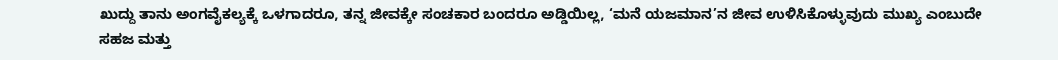ಖುದ್ದು ತಾನು ಅಂಗವೈಕಲ್ಯಕ್ಕೆ ಒಳಗಾದರೂ, ತನ್ನ ಜೀವಕ್ಕೇ ಸಂಚಕಾರ ಬಂದರೂ ಅಡ್ಡಿಯಿಲ್ಲ, ‘ಮನೆ ಯಜಮಾನ’ನ ಜೀವ ಉಳಿಸಿಕೊಳ್ಳುವುದು ಮುಖ್ಯ ಎಂಬುದೇ ಸಹಜ ಮತ್ತು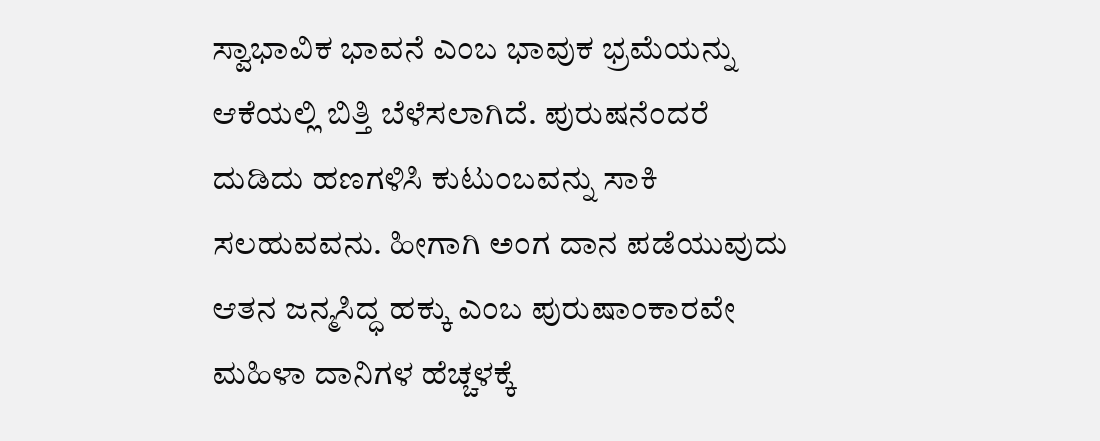ಸ್ವಾಭಾವಿಕ ಭಾವನೆ ಎಂಬ ಭಾವುಕ ಭ್ರಮೆಯನ್ನು ಆಕೆಯಲ್ಲಿ ಬಿತ್ತಿ ಬೆಳೆಸಲಾಗಿದೆ. ಪುರುಷನೆಂದರೆ ದುಡಿದು ಹಣಗಳಿಸಿ ಕುಟುಂಬವನ್ನು ಸಾಕಿ ಸಲಹುವವನು. ಹೀಗಾಗಿ ಅಂಗ ದಾನ ಪಡೆಯುವುದು ಆತನ ಜನ್ಮಸಿದ್ಧ ಹಕ್ಕು ಎಂಬ ಪುರುಷಾಂಕಾರವೇ ಮಹಿಳಾ ದಾನಿಗಳ ಹೆಚ್ಚಳಕ್ಕೆ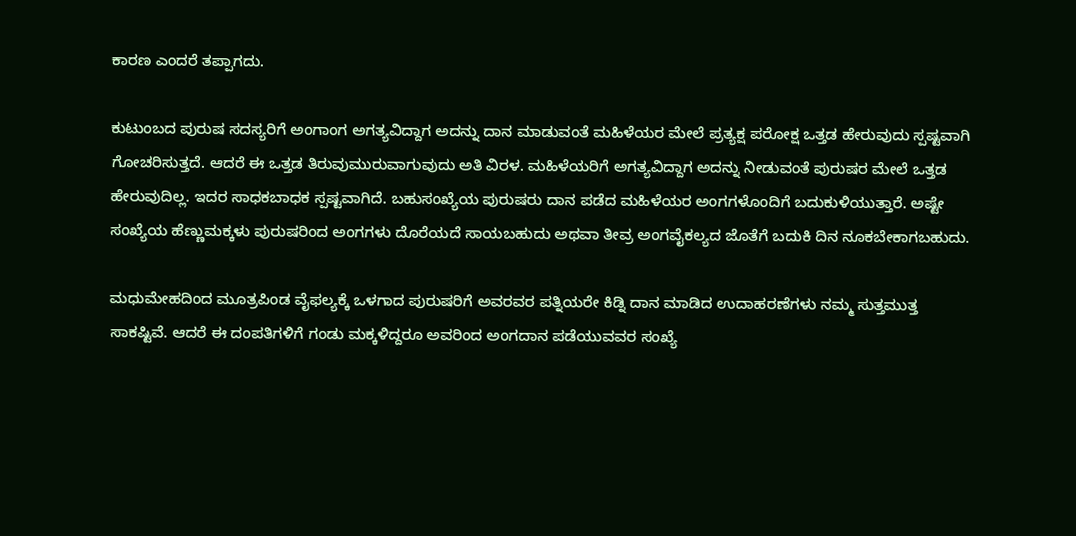ಕಾರಣ ಎಂದರೆ ತಪ್ಪಾಗದು.

ಕುಟುಂಬದ ಪುರುಷ ಸದಸ್ಯರಿಗೆ ಅಂಗಾಂಗ ಅಗತ್ಯವಿದ್ದಾಗ ಅದನ್ನು ದಾನ ಮಾಡುವಂತೆ ಮಹಿಳೆಯರ ಮೇಲೆ ಪ್ರತ್ಯಕ್ಷ ಪರೋಕ್ಷ ಒತ್ತಡ ಹೇರುವುದು ಸ್ಪಷ್ಟವಾಗಿ ಗೋಚರಿಸುತ್ತದೆ. ಆದರೆ ಈ ಒತ್ತಡ ತಿರುವುಮುರುವಾಗುವುದು ಅತಿ ವಿರಳ. ಮಹಿಳೆಯರಿಗೆ ಅಗತ್ಯವಿದ್ದಾಗ ಅದನ್ನು ನೀಡುವಂತೆ ಪುರುಷರ ಮೇಲೆ ಒತ್ತಡ ಹೇರುವುದಿಲ್ಲ. ಇದರ ಸಾಧಕಬಾಧಕ ಸ್ಪಷ್ಟವಾಗಿದೆ. ಬಹುಸಂಖ್ಯೆಯ ಪುರುಷರು ದಾನ ಪಡೆದ ಮಹಿಳೆಯರ ಅಂಗಗಳೊಂದಿಗೆ ಬದುಕುಳಿಯುತ್ತಾರೆ. ಅಷ್ಟೇ ಸಂಖ್ಯೆಯ ಹೆಣ್ಣುಮಕ್ಕಳು ಪುರುಷರಿಂದ ಅಂಗಗಳು ದೊರೆಯದೆ ಸಾಯಬಹುದು ಅಥವಾ ತೀವ್ರ ಅಂಗವೈಕಲ್ಯದ ಜೊತೆಗೆ ಬದುಕಿ ದಿನ ನೂಕಬೇಕಾಗಬಹುದು.

ಮಧುಮೇಹದಿಂದ ಮೂತ್ರಪಿಂಡ ವೈಫಲ್ಯಕ್ಕೆ ಒಳಗಾದ ಪುರುಷರಿಗೆ ಅವರವರ ಪತ್ನಿಯರೇ ಕಿಡ್ನಿ ದಾನ ಮಾಡಿದ ಉದಾಹರಣೆಗಳು ನಮ್ಮ ಸುತ್ತಮುತ್ತ ಸಾಕಷ್ಟಿವೆ. ಆದರೆ ಈ ದಂಪತಿಗಳಿಗೆ ಗಂಡು ಮಕ್ಕಳಿದ್ದರೂ ಅವರಿಂದ ಅಂಗದಾನ ಪಡೆಯುವವರ ಸಂಖ್ಯೆ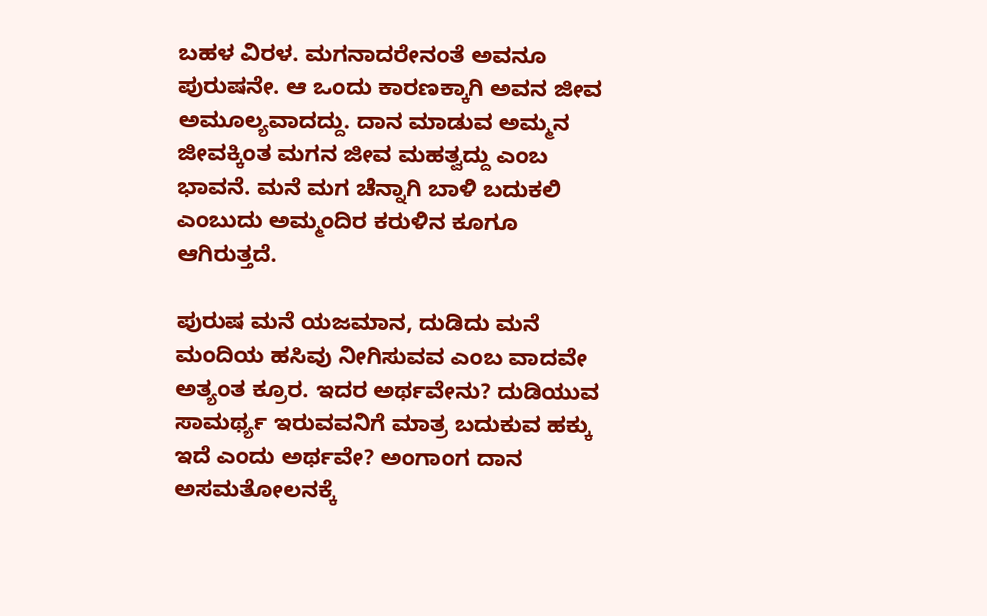ಬಹಳ ವಿರಳ. ಮಗನಾದರೇನಂತೆ ಅವನೂ ಪುರುಷನೇ. ಆ ಒಂದು ಕಾರಣಕ್ಕಾಗಿ ಅವನ ಜೀವ ಅಮೂಲ್ಯವಾದದ್ದು. ದಾನ ಮಾಡುವ ಅಮ್ಮನ ಜೀವಕ್ಕಿಂತ ಮಗನ ಜೀವ ಮಹತ್ವದ್ದು ಎಂಬ ಭಾವನೆ. ಮನೆ ಮಗ ಚೆನ್ನಾಗಿ ಬಾಳಿ ಬದುಕಲಿ ಎಂಬುದು ಅಮ್ಮಂದಿರ ಕರುಳಿನ ಕೂಗೂ ಆಗಿರುತ್ತದೆ.

ಪುರುಷ ಮನೆ ಯಜಮಾನ, ದುಡಿದು ಮನೆ ಮಂದಿಯ ಹಸಿವು ನೀಗಿಸುವವ ಎಂಬ ವಾದವೇ ಅತ್ಯಂತ ಕ್ರೂರ. ಇದರ ಅರ್ಥವೇನು? ದುಡಿಯುವ ಸಾಮರ್ಥ್ಯ ಇರುವವನಿಗೆ ಮಾತ್ರ ಬದುಕುವ ಹಕ್ಕು ಇದೆ ಎಂದು ಅರ್ಥವೇ? ಅಂಗಾಂಗ ದಾನ ಅಸಮತೋಲನಕ್ಕೆ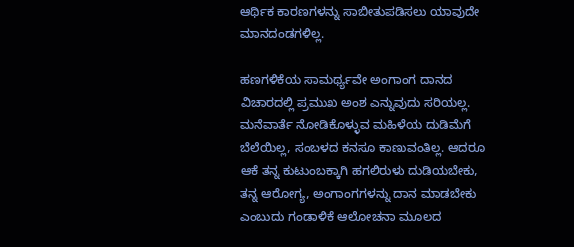ಆರ್ಥಿಕ ಕಾರಣಗಳನ್ನು ಸಾಬೀತುಪಡಿಸಲು ಯಾವುದೇ ಮಾನದಂಡಗಳಿಲ್ಲ.

ಹಣಗಳಿಕೆಯ ಸಾಮರ್ಥ್ಯವೇ ಅಂಗಾಂಗ ದಾನದ ವಿಚಾರದಲ್ಲಿ ಪ್ರಮುಖ ಅಂಶ ಎನ್ನುವುದು ಸರಿಯಲ್ಲ. ಮನೆವಾರ್ತೆ ನೋಡಿಕೊಳ್ಳುವ ಮಹಿಳೆಯ ದುಡಿಮೆಗೆ ಬೆಲೆಯಿಲ್ಲ, ಸಂಬಳದ ಕನಸೂ ಕಾಣುವಂತಿಲ್ಲ. ಆದರೂ ಆಕೆ ತನ್ನ ಕುಟುಂಬಕ್ಕಾಗಿ ಹಗಲಿರುಳು ದುಡಿಯಬೇಕು, ತನ್ನ ಆರೋಗ್ಯ, ಅಂಗಾಂಗಗಳನ್ನು ದಾನ ಮಾಡಬೇಕು ಎಂಬುದು ಗಂಡಾಳಿಕೆ ಆಲೋಚನಾ ಮೂಲದ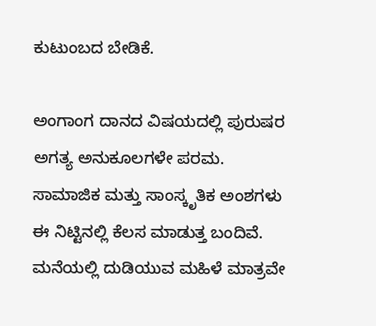ಕುಟುಂಬದ ಬೇಡಿಕೆ.

ಅಂಗಾಂಗ ದಾನದ ವಿಷಯದಲ್ಲಿ ಪುರುಷರ ಅಗತ್ಯ ಅನುಕೂಲಗಳೇ ಪರಮ. ಸಾಮಾಜಿಕ ಮತ್ತು ಸಾಂಸ್ಕೃತಿಕ ಅಂಶಗಳು ಈ ನಿಟ್ಟಿನಲ್ಲಿ ಕೆಲಸ ಮಾಡುತ್ತ ಬಂದಿವೆ. ಮನೆಯಲ್ಲಿ ದುಡಿಯುವ ಮಹಿಳೆ ಮಾತ್ರವೇ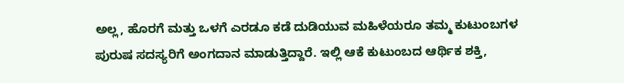ಅಲ್ಲ, ಹೊರಗೆ ಮತ್ತು ಒಳಗೆ ಎರಡೂ ಕಡೆ ದುಡಿಯುವ ಮಹಿಳೆಯರೂ ತಮ್ಮ ಕುಟುಂಬಗಳ ಪುರುಷ ಸದಸ್ಯರಿಗೆ ಅಂಗದಾನ ಮಾಡುತ್ತಿದ್ದಾರೆ. ಇಲ್ಲಿ ಆಕೆ ಕುಟುಂಬದ ಆರ್ಥಿಕ ಶಕ್ತಿ,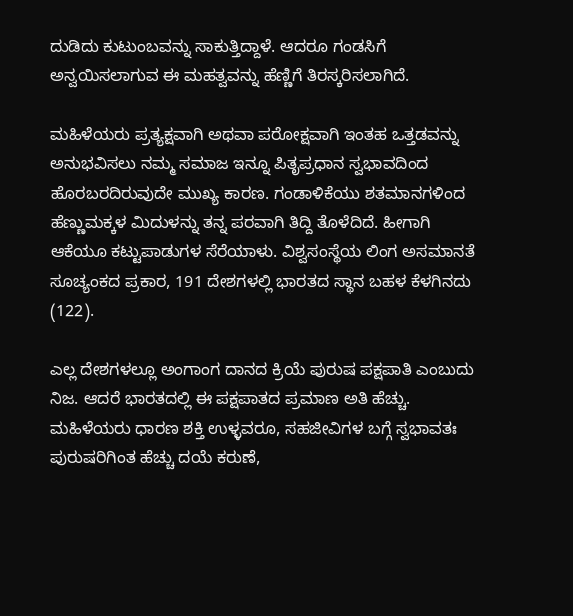ದುಡಿದು ಕುಟುಂಬವನ್ನು ಸಾಕುತ್ತಿದ್ದಾಳೆ. ಆದರೂ ಗಂಡಸಿಗೆ ಅನ್ವಯಿಸಲಾಗುವ ಈ ಮಹತ್ವವನ್ನು ಹೆಣ್ಣಿಗೆ ತಿರಸ್ಕರಿಸಲಾಗಿದೆ.

ಮಹಿಳೆಯರು ಪ್ರತ್ಯಕ್ಷವಾಗಿ ಅಥವಾ ಪರೋಕ್ಷವಾಗಿ ಇಂತಹ ಒತ್ತಡವನ್ನು ಅನುಭವಿಸಲು ನಮ್ಮ ಸಮಾಜ ಇನ್ನೂ ಪಿತೃಪ್ರಧಾನ ಸ್ವಭಾವದಿಂದ ಹೊರಬರದಿರುವುದೇ ಮುಖ್ಯ ಕಾರಣ. ಗಂಡಾಳಿಕೆಯು ಶತಮಾನಗಳಿಂದ ಹೆಣ್ಣುಮಕ್ಕಳ ಮಿದುಳನ್ನು ತನ್ನ ಪರವಾಗಿ ತಿದ್ದಿ ತೊಳೆದಿದೆ. ಹೀಗಾಗಿ ಆಕೆಯೂ ಕಟ್ಟುಪಾಡುಗಳ ಸೆರೆಯಾಳು. ವಿಶ್ವಸಂಸ್ಥೆಯ ಲಿಂಗ ಅಸಮಾನತೆ ಸೂಚ್ಯಂಕದ ಪ್ರಕಾರ, 191 ದೇಶಗಳಲ್ಲಿ ಭಾರತದ ಸ್ಥಾನ ಬಹಳ ಕೆಳಗಿನದು (122).

ಎಲ್ಲ ದೇಶಗಳಲ್ಲೂ ಅಂಗಾಂಗ ದಾನದ ಕ್ರಿಯೆ ಪುರುಷ ಪಕ್ಷಪಾತಿ ಎಂಬುದು ನಿಜ. ಆದರೆ ಭಾರತದಲ್ಲಿ ಈ ಪಕ್ಷಪಾತದ ಪ್ರಮಾಣ ಅತಿ ಹೆಚ್ಚು. ಮಹಿಳೆಯರು ಧಾರಣ ಶಕ್ತಿ ಉಳ್ಳವರೂ, ಸಹಜೀವಿಗಳ ಬಗ್ಗೆ ಸ್ವಭಾವತಃ ಪುರುಷರಿಗಿಂತ ಹೆಚ್ಚು ದಯೆ ಕರುಣೆ,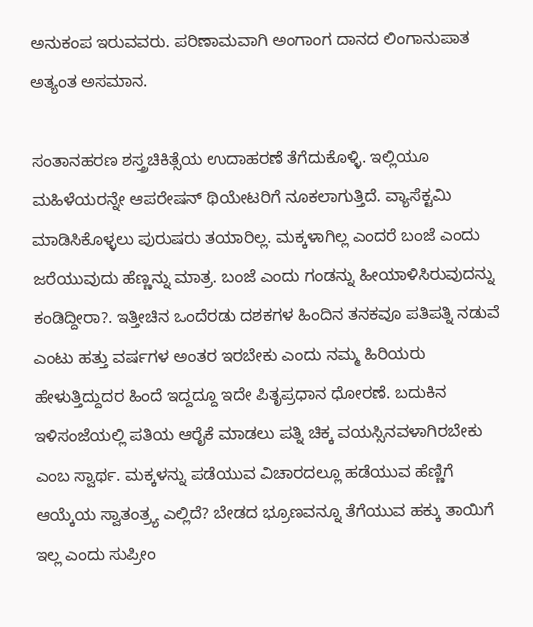ಅನುಕಂಪ ಇರುವವರು. ಪರಿಣಾಮವಾಗಿ ಅಂಗಾಂಗ ದಾನದ ಲಿಂಗಾನುಪಾತ ಅತ್ಯಂತ ಅಸಮಾನ.

ಸಂತಾನಹರಣ ಶಸ್ತ್ರಚಿಕಿತ್ಸೆಯ ಉದಾಹರಣೆ ತೆಗೆದುಕೊಳ್ಳಿ. ಇಲ್ಲಿಯೂ ಮಹಿಳೆಯರನ್ನೇ ಆಪರೇಷನ್‌ ಥಿಯೇಟರಿಗೆ ನೂಕಲಾಗುತ್ತಿದೆ. ವ್ಯಾಸೆಕ್ಟಮಿ ಮಾಡಿಸಿಕೊಳ್ಳಲು ಪುರುಷರು ತಯಾರಿಲ್ಲ. ಮಕ್ಕಳಾಗಿಲ್ಲ ಎಂದರೆ ಬಂಜೆ ಎಂದು ಜರೆಯುವುದು ಹೆಣ್ಣನ್ನು ಮಾತ್ರ. ಬಂಜೆ ಎಂದು ಗಂಡನ್ನು ಹೀಯಾಳಿಸಿರುವುದನ್ನು ಕಂಡಿದ್ದೀರಾ?. ಇತ್ತೀಚಿನ ಒಂದೆರಡು ದಶಕಗಳ ಹಿಂದಿನ ತನಕವೂ ಪತಿಪತ್ನಿ ನಡುವೆ ಎಂಟು ಹತ್ತು ವರ್ಷಗಳ ಅಂತರ ಇರಬೇಕು ಎಂದು ನಮ್ಮ ಹಿರಿಯರು ಹೇಳುತ್ತಿದ್ದುದರ ಹಿಂದೆ ಇದ್ದದ್ದೂ ಇದೇ ಪಿತೃಪ್ರಧಾನ ಧೋರಣೆ. ಬದುಕಿನ ಇಳಿಸಂಜೆಯಲ್ಲಿ ಪತಿಯ ಆರೈಕೆ ಮಾಡಲು ಪತ್ನಿ ಚಿಕ್ಕ ವಯಸ್ಸಿನವಳಾಗಿರಬೇಕು ಎಂಬ ಸ್ವಾರ್ಥ. ಮಕ್ಕಳನ್ನು ಪಡೆಯುವ ವಿಚಾರದಲ್ಲೂ ಹಡೆಯುವ ಹೆಣ್ಣಿಗೆ ಆಯ್ಕೆಯ ಸ್ವಾತಂತ್ರ್ಯ ಎಲ್ಲಿದೆ? ಬೇಡದ ಭ್ರೂಣವನ್ನೂ ತೆಗೆಯುವ ಹಕ್ಕು ತಾಯಿಗೆ ಇಲ್ಲ ಎಂದು ಸುಪ್ರೀಂ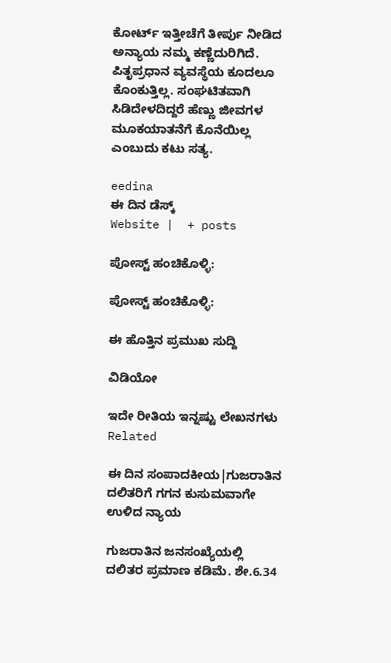ಕೋರ್ಟ್‌ ಇತ್ತೀಚೆಗೆ ತೀರ್ಪು ನೀಡಿದ ಅನ್ಯಾಯ ನಮ್ಮ ಕಣ್ಣೆದುರಿಗಿದೆ. ಪಿತೃಪ್ರಧಾನ ವ್ಯವಸ್ಥೆಯ ಕೂದಲೂ ಕೊಂಕುತ್ತಿಲ್ಲ. ಸಂಘಟಿತವಾಗಿ ಸಿಡಿದೇಳದಿದ್ದರೆ ಹೆಣ್ಣು ಜೀವಗಳ ಮೂಕಯಾತನೆಗೆ ಕೊನೆಯಿಲ್ಲ ಎಂಬುದು ಕಟು ಸತ್ಯ.

eedina
ಈ ದಿನ ಡೆಸ್ಕ್‌
Website |  + posts

ಪೋಸ್ಟ್ ಹಂಚಿಕೊಳ್ಳಿ:

ಪೋಸ್ಟ್ ಹಂಚಿಕೊಳ್ಳಿ:

ಈ ಹೊತ್ತಿನ ಪ್ರಮುಖ ಸುದ್ದಿ

ವಿಡಿಯೋ

ಇದೇ ರೀತಿಯ ಇನ್ನಷ್ಟು ಲೇಖನಗಳು
Related

ಈ ದಿನ ಸಂಪಾದಕೀಯ|ಗುಜರಾತಿನ ದಲಿತರಿಗೆ ಗಗನ ಕುಸುಮವಾಗೇ ಉಳಿದ ನ್ಯಾಯ

ಗುಜರಾತಿನ ಜನಸಂಖ್ಯೆಯಲ್ಲಿ ದಲಿತರ ಪ್ರಮಾಣ ಕಡಿಮೆ. ಶೇ.6.34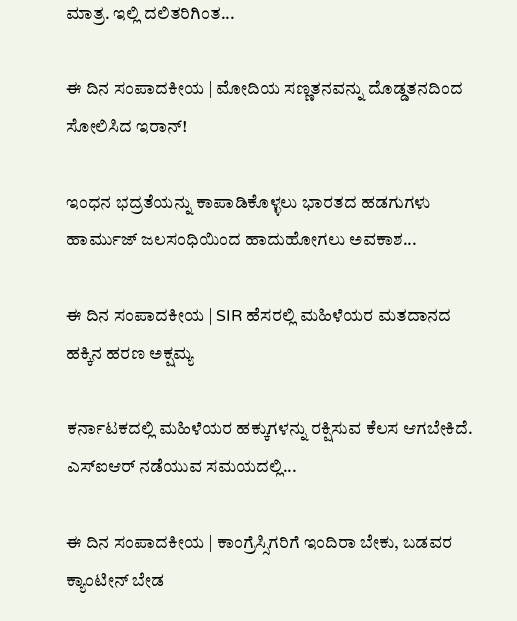ಮಾತ್ರ. ಇಲ್ಲಿ ದಲಿತರಿಗಿಂತ...

ಈ ದಿನ ಸಂಪಾದಕೀಯ | ಮೋದಿಯ ಸಣ್ಣತನವನ್ನು ದೊಡ್ಡತನದಿಂದ ಸೋಲಿಸಿದ ಇರಾನ್‌!

ಇಂಧನ ಭದ್ರತೆಯನ್ನು ಕಾಪಾಡಿಕೊಳ್ಳಲು ಭಾರತದ ಹಡಗುಗಳು ಹಾರ್ಮುಜ್ ಜಲಸಂಧಿಯಿಂದ ಹಾದುಹೋಗಲು ಅವಕಾಶ...

ಈ ದಿನ ಸಂಪಾದಕೀಯ | SIR ಹೆಸರಲ್ಲಿ ಮಹಿಳೆಯರ ಮತದಾನದ ಹಕ್ಕಿನ ಹರಣ ಅಕ್ಷಮ್ಯ

ಕರ್ನಾಟಕದಲ್ಲಿ ಮಹಿಳೆಯರ ಹಕ್ಕುಗಳನ್ನು ರಕ್ಷಿಸುವ ಕೆಲಸ ಆಗಬೇಕಿದೆ. ಎಸ್‌ಐಆರ್‌ ನಡೆಯುವ ಸಮಯದಲ್ಲಿ...

ಈ ದಿನ ಸಂಪಾದಕೀಯ | ಕಾಂಗ್ರೆಸ್ಸಿಗರಿಗೆ ಇಂದಿರಾ ಬೇಕು, ಬಡವರ ಕ್ಯಾಂಟೀನ್ ಬೇಡ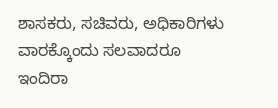ಶಾಸಕರು, ಸಚಿವರು, ಅಧಿಕಾರಿಗಳು ವಾರಕ್ಕೊಂದು ಸಲವಾದರೂ ಇಂದಿರಾ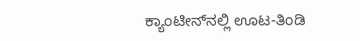ಕ್ಯಾಂಟೀನ್‌ನಲ್ಲಿ ಊಟ-ತಿಂಡಿ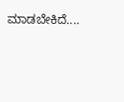ಮಾಡಬೇಕಿದೆ....